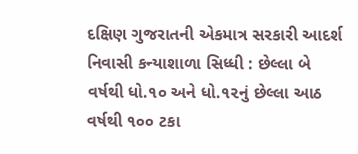દક્ષિણ ગુજરાતની એકમાત્ર સરકારી આદર્શ નિવાસી કન્યાશાળા સિધ્ધી : છેલ્લા બે વર્ષથી ધો.૧૦ અને ધો.૧૨નું છેલ્લા આઠ વર્ષથી ૧૦૦ ટકા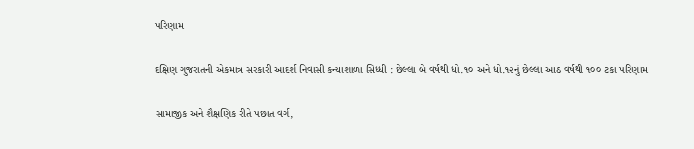પરિણામ

દક્ષિણ ગુજરાતની એકમાત્ર સરકારી આદર્શ નિવાસી કન્યાશાળા સિધ્ધી : છેલ્લા બે વર્ષથી ધો.૧૦ અને ધો.૧૨નું છેલ્લા આઠ વર્ષથી ૧૦૦ ટકા પરિણામ

સામાજીક અને શૈક્ષણિક રીતે પછાત વર્ગ,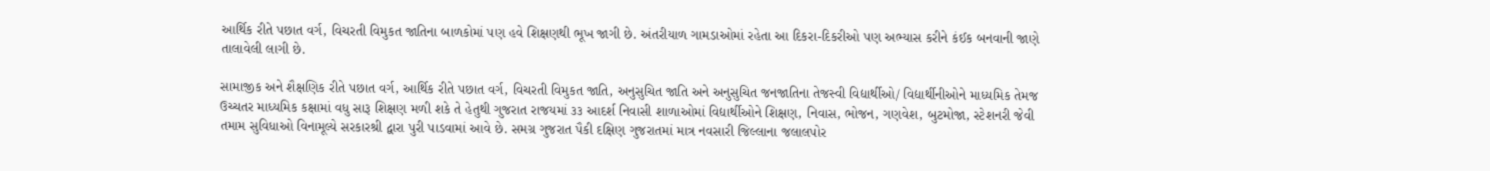આર્થિક રીતે પછાત વર્ગ, વિચરતી વિમુકત જાતિના બાળકોમાં પણ હવે શિક્ષણથી ભૂખ જાગી છે. અંતરીયાળ ગામડાઓમાં રહેતા આ દિકરા-દિકરીઓ પણ અભ્‍યાસ કરીને કંઈક બનવાની જાણે તાલાવેલી લાગી છે.

સામાજીક અને શૈક્ષણિક રીતે પછાત વર્ગ, આર્થિક રીતે પછાત વર્ગ, વિચરતી વિમુકત જાતિ, અનુસુચિત જાતિ અને અનુસુચિત જનજાતિના તેજસ્વી વિદ્યાર્થીઓ/ વિદ્યાર્થીનીઓને માધ્યમિક તેમજ ઉચ્ચતર માધ્યમિક કક્ષામાં વધુ સારૂ શિક્ષણ મળી શકે તે હેતુથી ગુજરાત રાજયમાં ૩૩ આદર્શ નિવાસી શાળાઓમાં વિદ્યાર્થીઓને શિક્ષણ, નિવાસ, ભોજન, ગણવેશ, બુટમોજા, સ્ટેશનરી જેવી તમામ સુવિધાઓ વિનામૂલ્યે સરકારશ્રી દ્વારા પુરી પાડવામાં આવે છે. સમગ્ર ગુજરાત પૈકી દક્ષિણ ગુજરાતમાં માત્ર નવસારી જિલ્લાના જલાલપોર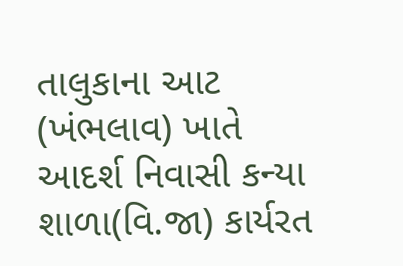તાલુકાના આટ (ખંભલાવ) ખાતે આદર્શ નિવાસી કન્યા શાળા(વિ.જા) કાર્યરત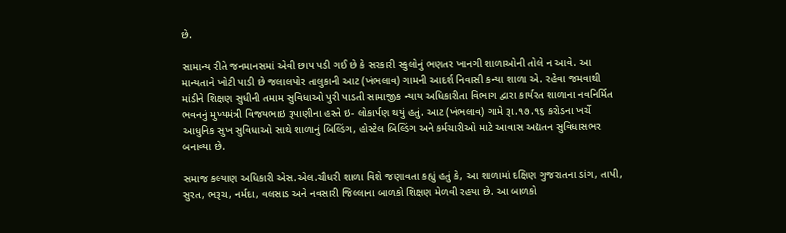છે.

સામાન્‍ય રીતે જનમાનસમાં એવી છાપ પડી ગઈ છે કે સરકારી સ્‍કુલોનું ભણતર ખાનગી શાળાઓની તોલે ન આવે. આ માન્‍યતાને ખોટી પાડી છે જલાલપોર તાલુકાની આટ (ખંભલાવ) ગામની આદર્શ નિવાસી કન્યા શાળા એ. રહેવા જમવાથી માંડીને શિક્ષણ સુધીની તમામ સુવિધાઓ પુરી પાડતી સામાજીક ન્યાય અધિકારીતા વિભાગ દ્વારા કાર્યરત શાળાના નવનિર્મિત ભવનનું મુખ્યમંત્રી વિજયભાઇ રૂપાણીના હસ્‍તે ઇ- લોકાર્પણ થયું હતું. આટ (ખંભલાવ) ગામે રૂા.૧૭.૧૬ કરોડના ખર્ચે આધુનિક સુખ સુવિધાઓ સાથે શાળાનું બિલ્ડિંગ, હોસ્ટેલ બિલ્ડિંગ અને કર્મચારીઓ માટે આવાસ અદ્યતન સુવિધાસભર બનાવ્યા છે.

સમાજ કલ્યાણ અધિકારી એસ.એલ.ચૌધરી શાળા વિશે જણાવતા કહ્યું હતું કે, આ શાળામાં દક્ષિણ ગુજરાતના ડાંગ, તાપી, સુરત, ભરૂચ, નર્મદા, વલસાડ અને નવસારી જિલ્લાના બાળકો શિક્ષણ મેળવી રહયા છે. આ બાળકો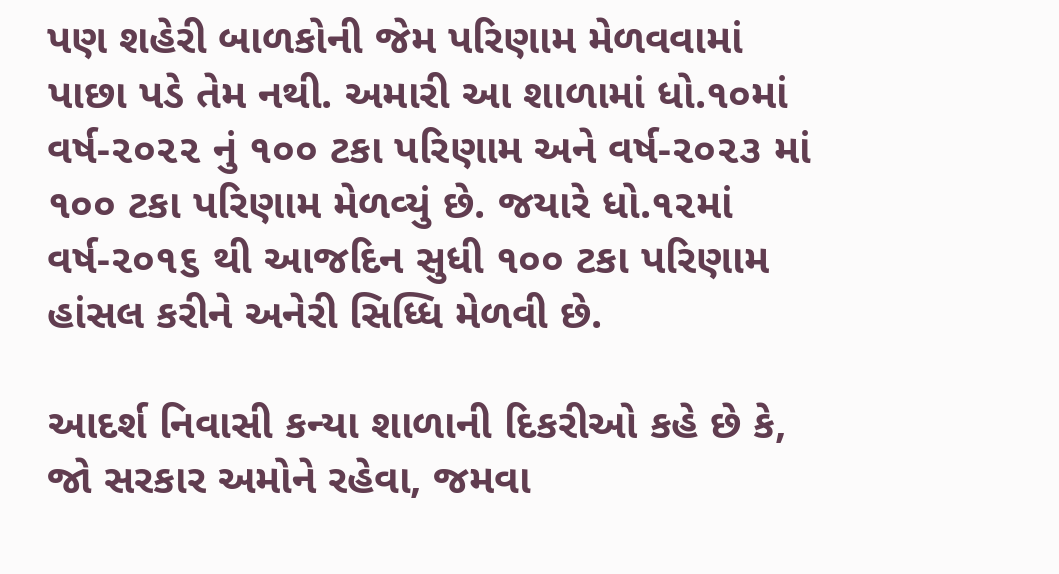પણ શહેરી બાળકોની જેમ પરિણામ મેળવવામાં પાછા પડે તેમ નથી. અમારી આ શાળામાં ધો.૧૦માં વર્ષ-૨૦૨૨ નું ૧૦૦ ટકા પરિણામ અને વર્ષ-૨૦૨૩ માં ૧૦૦ ટકા પરિણામ મેળવ્‍યું છે. જયારે ધો.૧૨માં વર્ષ-૨૦૧૬ થી આજદિન સુધી ૧૦૦ ટકા પરિણામ હાંસલ કરીને અનેરી સિધ્‍ધિ મેળવી છે.

આદર્શ નિવાસી કન્યા શાળાની દિકરીઓ કહે છે કે, જો સરકાર અમોને રહેવા, જમવા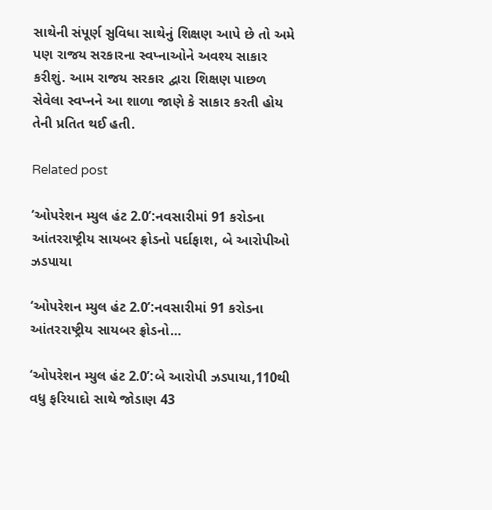સાથેની સંપૂર્ણ સુવિધા સાથેનું શિક્ષણ આપે છે તો અમે પણ રાજય સરકારના સ્‍વપ્‍નાઓને અવશ્‍ય સાકાર કરીશું. આમ રાજય સરકાર દ્વારા શિક્ષણ પાછળ સેવેલા સ્‍વપ્‍નને આ શાળા જાણે કે સાકાર કરતી હોય તેની પ્રતિત થઈ હતી.

Related post

‘ઓપરેશન મ્યુલ હંટ 2.0’:નવસારીમાં 91 કરોડના આંતરરાષ્ટ્રીય સાયબર ફ્રોડનો પર્દાફાશ, બે આરોપીઓ ઝડપાયા

‘ઓપરેશન મ્યુલ હંટ 2.0’:નવસારીમાં 91 કરોડના આંતરરાષ્ટ્રીય સાયબર ફ્રોડનો…

‘ઓપરેશન મ્યુલ હંટ 2.0’:બે આરોપી ઝડપાયા,110થી વધુ ફરિયાદો સાથે જોડાણ 43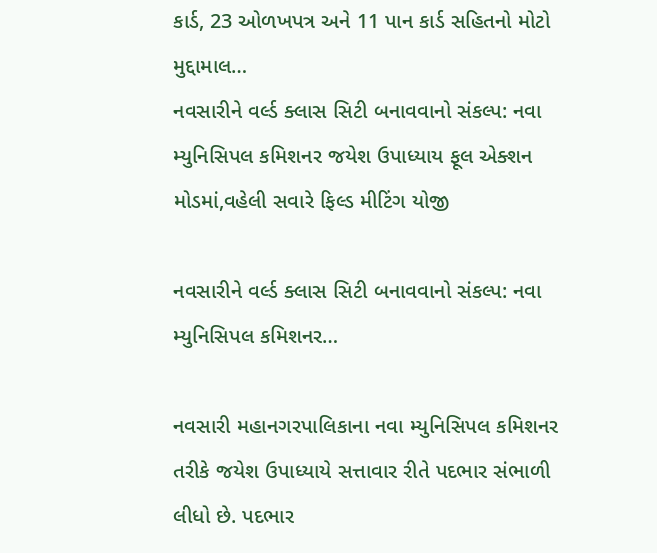કાર્ડ, 23 ઓળખપત્ર અને 11 પાન કાર્ડ સહિતનો મોટો મુદ્દામાલ…
નવસારીને વર્લ્ડ ક્લાસ સિટી બનાવવાનો સંકલ્પ: નવા મ્યુનિસિપલ કમિશનર જયેશ ઉપાધ્યાય ફૂલ એક્શન મોડમાં,વહેલી સવારે ફિલ્ડ મીટિંગ યોજી

નવસારીને વર્લ્ડ ક્લાસ સિટી બનાવવાનો સંકલ્પ: નવા મ્યુનિસિપલ કમિશનર…

નવસારી મહાનગરપાલિકાના નવા મ્યુનિસિપલ કમિશનર તરીકે જયેશ ઉપાધ્યાયે સત્તાવાર રીતે પદભાર સંભાળી લીધો છે. પદભાર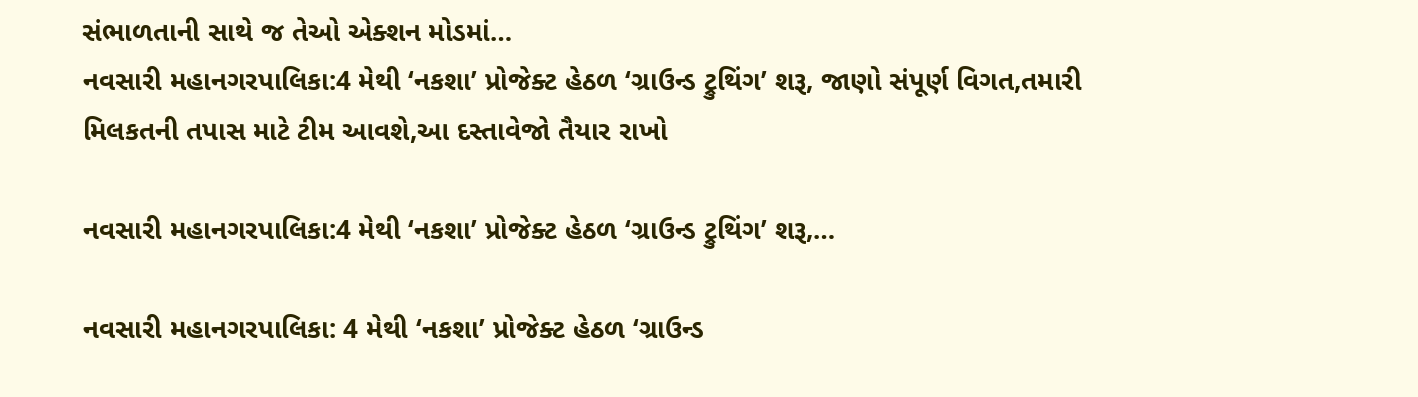સંભાળતાની સાથે જ તેઓ એક્શન મોડમાં…
નવસારી મહાનગરપાલિકા:4 મેથી ‘નકશા’ પ્રોજેક્ટ હેઠળ ‘ગ્રાઉન્ડ ટ્રુથિંગ’ શરૂ, જાણો સંપૂર્ણ વિગત,તમારી મિલકતની તપાસ માટે ટીમ આવશે,આ દસ્તાવેજો તૈયાર રાખો

નવસારી મહાનગરપાલિકા:4 મેથી ‘નકશા’ પ્રોજેક્ટ હેઠળ ‘ગ્રાઉન્ડ ટ્રુથિંગ’ શરૂ,…

નવસારી મહાનગરપાલિકા: 4 મેથી ‘નકશા’ પ્રોજેક્ટ હેઠળ ‘ગ્રાઉન્ડ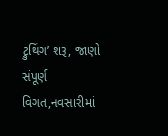ટ્રુથિંગ’ શરૂ, જાણો સંપૂર્ણ વિગત,નવસારીમાં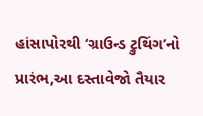હાંસાપોરથી ‘ગ્રાઉન્ડ ટ્રુથિંગ’નો પ્રારંભ,આ દસ્તાવેજો તૈયાર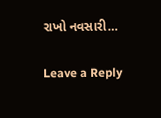રાખો નવસારી…

Leave a Reply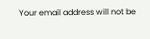Your email address will not be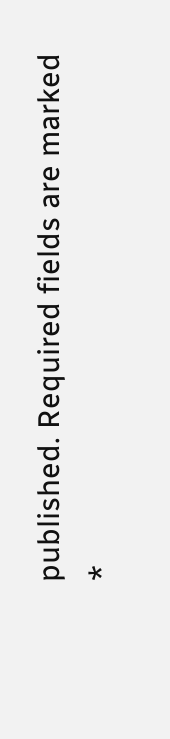published. Required fields are marked *